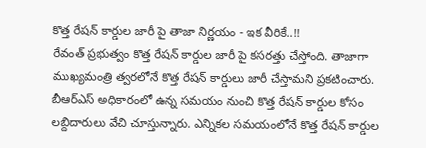కొత్త రేషన్ కార్డుల జారీ పై తాజా నిర్ణయం - ఇక వీరికే..!!
రేవంత్ ప్రభుత్వం కొత్త రేషన్ కార్డుల జారీ పై కసరత్తు చేస్తోంది. తాజాగా ముఖ్యమంత్రి త్వరలోనే కొత్త రేషన్ కార్డులు జారీ చేస్తామని ప్రకటించారు. బీఆర్ఎస్ అధికారంలో ఉన్న సమయం నుంచి కొత్త రేషన్ కార్డుల కోసం లబ్దిదారులు వేచి చూస్తున్నారు. ఎన్నికల సమయంలోనే కొత్త రేషన్ కార్డుల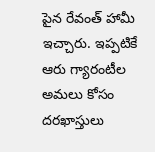పైన రేవంత్ హామీ ఇచ్చారు. ఇప్పటికే ఆరు గ్యారంటీల అమలు కోసం దరఖాస్తులు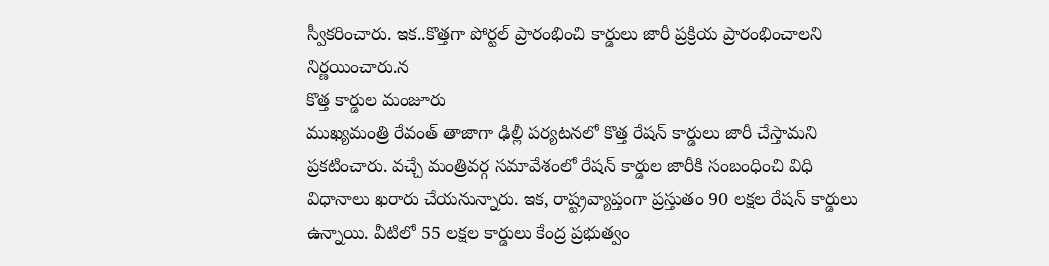స్వీకరించారు. ఇక..కొత్తగా పోర్టల్ ప్రారంభించి కార్డులు జారీ ప్రక్రియ ప్రారంభించాలని నిర్ణయించారు.న
కొత్త కార్డుల మంజూరు
ముఖ్యమంత్రి రేవంత్ తాజాగా ఢిల్లీ పర్యటనలో కొత్త రేషన్ కార్డులు జారీ చేస్తామని ప్రకటించారు. వచ్చే మంత్రివర్గ సమావేశంలో రేషన్ కార్డుల జారీకి సంబంధించి విధి విధానాలు ఖరారు చేయనున్నారు. ఇక, రాష్ట్రవ్యాప్తంగా ప్రస్తుతం 90 లక్షల రేషన్ కార్డులు ఉన్నాయి. వీటిలో 55 లక్షల కార్డులు కేంద్ర ప్రభుత్వం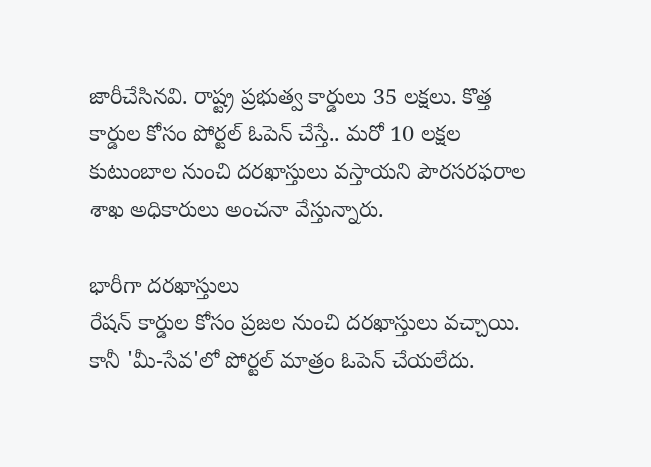జారీచేసినవి. రాష్ట్ర ప్రభుత్వ కార్డులు 35 లక్షలు. కొత్త కార్డుల కోసం పోర్టల్ ఓపెన్ చేస్తే.. మరో 10 లక్షల కుటుంబాల నుంచి దరఖాస్తులు వస్తాయని పౌరసరఫరాల శాఖ అధికారులు అంచనా వేస్తున్నారు.

భారీగా దరఖాస్తులు
రేషన్ కార్డుల కోసం ప్రజల నుంచి దరఖాస్తులు వచ్చాయి. కానీ 'మీ-సేవ'లో పోర్టల్ మాత్రం ఓపెన్ చేయలేదు.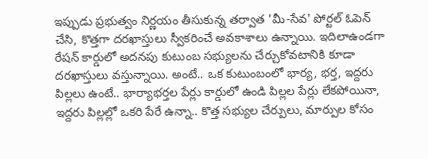ఇప్పుడు ప్రభుత్వం నిర్ణయం తీసుకున్న తర్వాత 'మీ-సేవ' పోర్టల్ ఓపెన్ చేసి, కొత్తగా దరఖాస్తులు స్వీకరించే అవకాశాలు ఉన్నాయి. ఇదిలాఉండగా రేషన్ కార్డులో అదనపు కుటుంబ సభ్యులను చేర్చుకోవటానికి కూడా దరఖాస్తులు వస్తున్నాయి. అంటే.. ఒక కుటుంబంలో భార్య, భర్త, ఇద్దరు పిల్లలు ఉంటే.. భార్యాభర్తల పేర్లు కార్డులో ఉండి పిల్లల పేర్లు లేకపోయినా, ఇద్దరు పిల్లల్లో ఒకరి పేరే ఉన్నా.. కొత్త సభ్యుల చేర్పులు, మార్పుల కోసం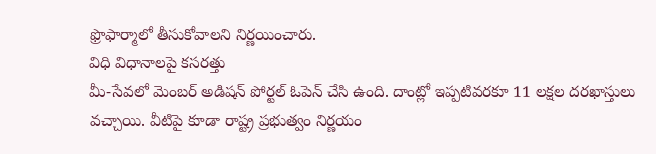ఫ్రొఫార్మాలో తీసుకోవాలని నిర్ణయించారు.
విధి విధానాలపై కసరత్తు
మీ-సేవలో మెంబర్ అడిషన్ పోర్టల్ ఓపెన్ చేసి ఉంది. దాంట్లో ఇప్పటివరకూ 11 లక్షల దరఖాస్తులు వచ్చాయి. వీటిపై కూడా రాష్ట్ర ప్రభుత్వం నిర్ణయం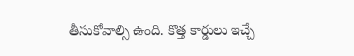తీసుకోవాల్సి ఉంది. కొత్త కార్డులు ఇచ్చే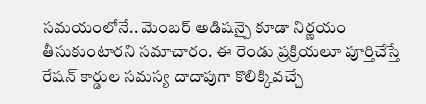సమయంలోనే.. మెంబర్ అడిషన్పై కూడా నిర్ణయం తీసుకుంటారని సమాచారం. ఈ రెండు ప్రక్రియలూ పూర్తిచేస్తే రేషన్ కార్డుల సమస్య దాదాపుగా కొలిక్కివచ్చే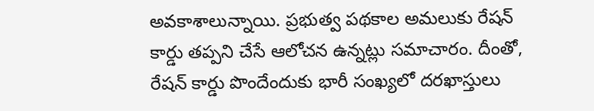అవకాశాలున్నాయి. ప్రభుత్వ పథకాల అమలుకు రేషన్ కార్డు తప్పని చేసే ఆలోచన ఉన్నట్లు సమాచారం. దీంతో, రేషన్ కార్డు పొందేందుకు భారీ సంఖ్యలో దరఖాస్తులు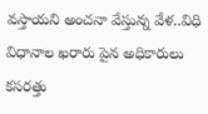వస్తాయని అంచనా వేస్తున్న వేళ..విధి విధానాల ఖరారు పైన అధికారులు కసరత్తు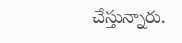చేస్తున్నారు.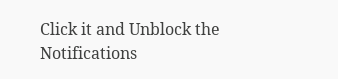Click it and Unblock the Notifications